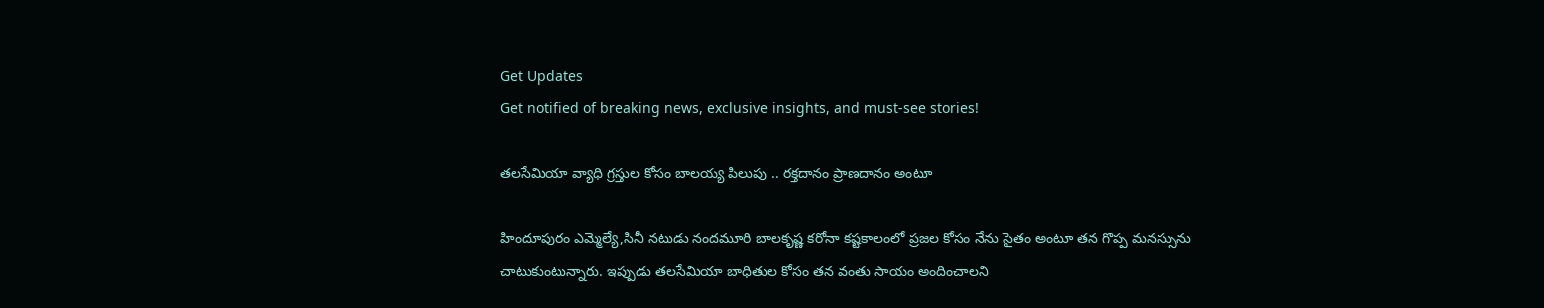Get Updates
Get notified of breaking news, exclusive insights, and must-see stories!

తలసేమియా వ్యాధి గ్రస్తుల కోసం బాలయ్య పిలుపు .. రక్తదానం ప్రాణదానం అంటూ

హిందూపురం ఎమ్మెల్యే,సినీ నటుడు నందమూరి బాలకృష్ణ కరోనా కష్టకాలంలో ప్రజల కోసం నేను సైతం అంటూ తన గొప్ప మనస్సును చాటుకుంటున్నారు. ఇప్పుడు తలసేమియా బాధితుల కోసం తన వంతు సాయం అందించాలని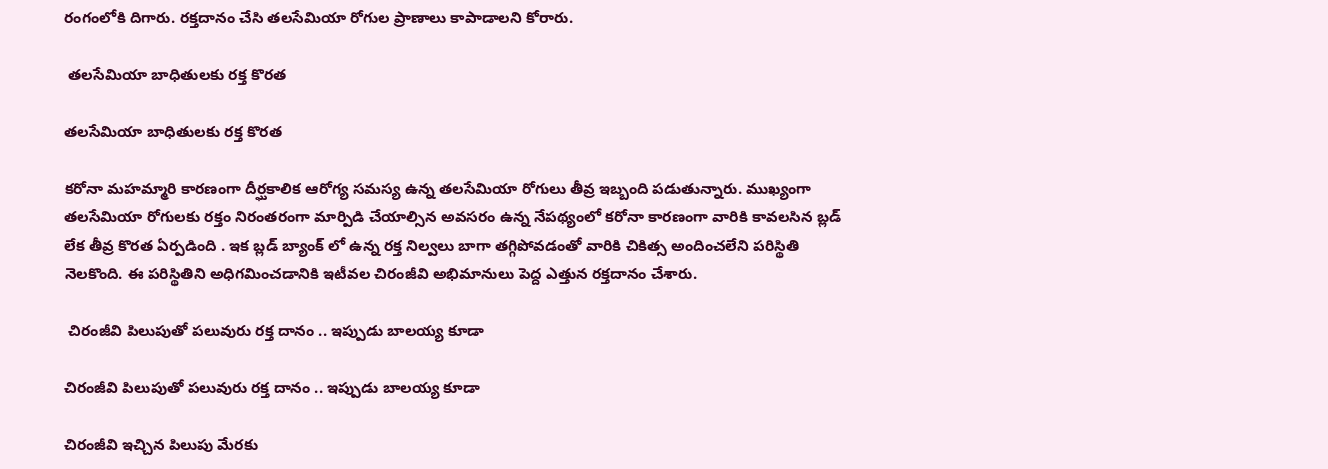రంగంలోకి దిగారు. రక్తదానం చేసి తలసేమియా రోగుల ప్రాణాలు కాపాడాలని కోరారు.

 తలసేమియా బాధితులకు రక్త కొరత

తలసేమియా బాధితులకు రక్త కొరత

కరోనా మహమ్మారి కారణంగా దీర్ఘకాలిక ఆరోగ్య సమస్య ఉన్న తలసేమియా రోగులు తీవ్ర ఇబ్బంది పడుతున్నారు. ముఖ్యంగా తలసేమియా రోగులకు రక్తం నిరంతరంగా మార్పిడి చేయాల్సిన అవసరం ఉన్న నేపథ్యంలో కరోనా కారణంగా వారికి కావలసిన బ్లడ్ లేక తీవ్ర కొరత ఏర్పడింది . ఇక బ్లడ్ బ్యాంక్ లో ఉన్న రక్త నిల్వలు బాగా తగ్గిపోవడంతో వారికి చికిత్స అందించలేని పరిస్థితి నెలకొంది. ఈ పరిస్థితిని అధిగమించడానికి ఇటీవల చిరంజీవి అభిమానులు పెద్ద ఎత్తున రక్తదానం చేశారు.

 చిరంజీవి పిలుపుతో పలువురు రక్త దానం .. ఇప్పుడు బాలయ్య కూడా

చిరంజీవి పిలుపుతో పలువురు రక్త దానం .. ఇప్పుడు బాలయ్య కూడా

చిరంజీవి ఇచ్చిన పిలుపు మేరకు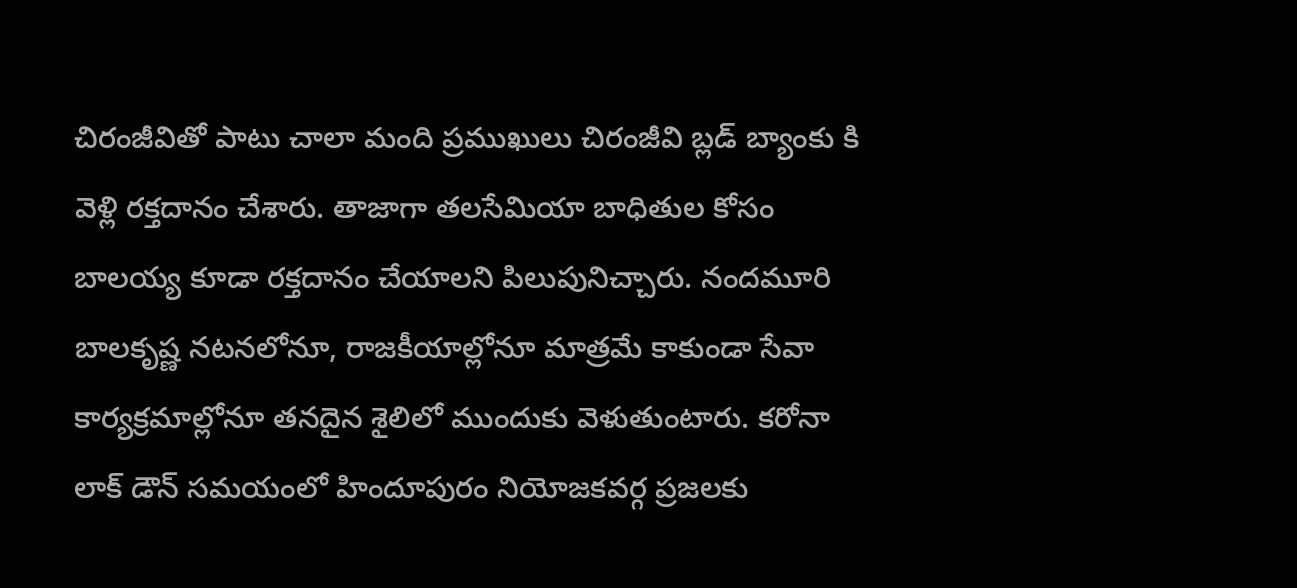చిరంజీవితో పాటు చాలా మంది ప్రముఖులు చిరంజీవి బ్లడ్ బ్యాంకు కి వెళ్లి రక్తదానం చేశారు. తాజాగా తలసేమియా బాధితుల కోసం బాలయ్య కూడా రక్తదానం చేయాలని పిలుపునిచ్చారు. నందమూరి బాలకృష్ణ నటనలోనూ, రాజకీయాల్లోనూ మాత్రమే కాకుండా సేవా కార్యక్రమాల్లోనూ తనదైన శైలిలో ముందుకు వెళుతుంటారు. కరోనా లాక్ డౌన్ సమయంలో హిందూపురం నియోజకవర్గ ప్రజలకు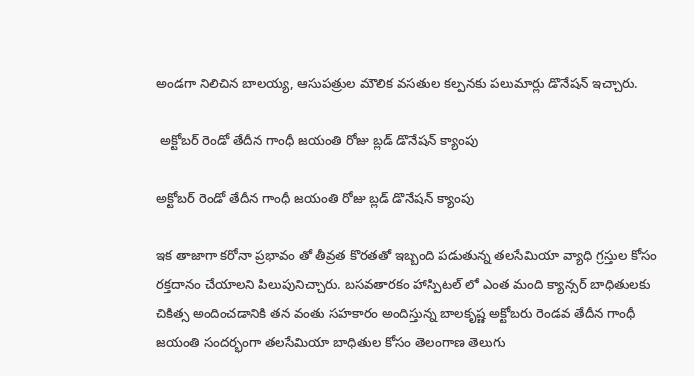అండగా నిలిచిన బాలయ్య, ఆసుపత్రుల మౌలిక వసతుల కల్పనకు పలుమార్లు డొనేషన్ ఇచ్చారు.

 అక్టోబర్ రెండో తేదీన గాంధీ జయంతి రోజు బ్లడ్ డొనేషన్ క్యాంపు

అక్టోబర్ రెండో తేదీన గాంధీ జయంతి రోజు బ్లడ్ డొనేషన్ క్యాంపు

ఇక తాజాగా కరోనా ప్రభావం తో తీవ్రత కొరతతో ఇబ్బంది పడుతున్న తలసేమియా వ్యాధి గ్రస్తుల కోసం రక్తదానం చేయాలని పిలుపునిచ్చారు. బసవతారకం హాస్పిటల్ లో ఎంత మంది క్యాన్సర్ బాధితులకు చికిత్స అందించడానికి తన వంతు సహకారం అందిస్తున్న బాలకృష్ణ అక్టోబరు రెండవ తేదీన గాంధీ జయంతి సందర్భంగా తలసేమియా బాధితుల కోసం తెలంగాణ తెలుగు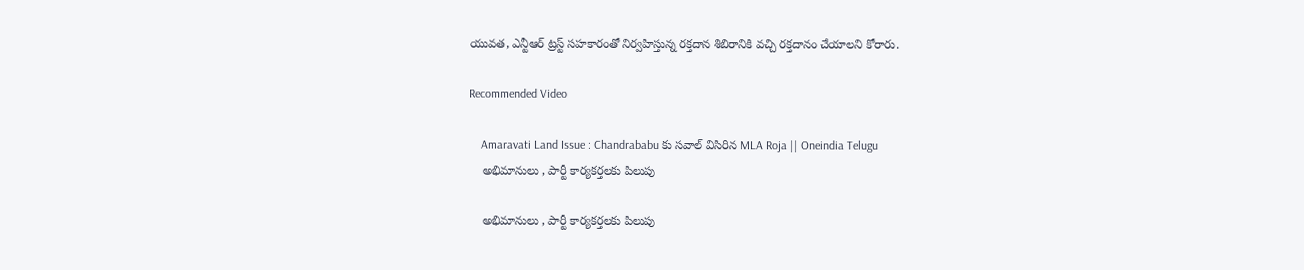యువత, ఎన్టీఆర్ ట్రస్ట్ సహకారంతో నిర్వహిస్తున్న రక్తదాన శిబిరానికి వచ్చి రక్తదానం చేయాలని కోరారు.

Recommended Video

    Amaravati Land Issue : Chandrababu కు సవాల్ విసిరిన MLA Roja || Oneindia Telugu
    అభిమానులు , పార్టీ కార్యకర్తలకు పిలుపు

    అభిమానులు , పార్టీ కార్యకర్తలకు పిలుపు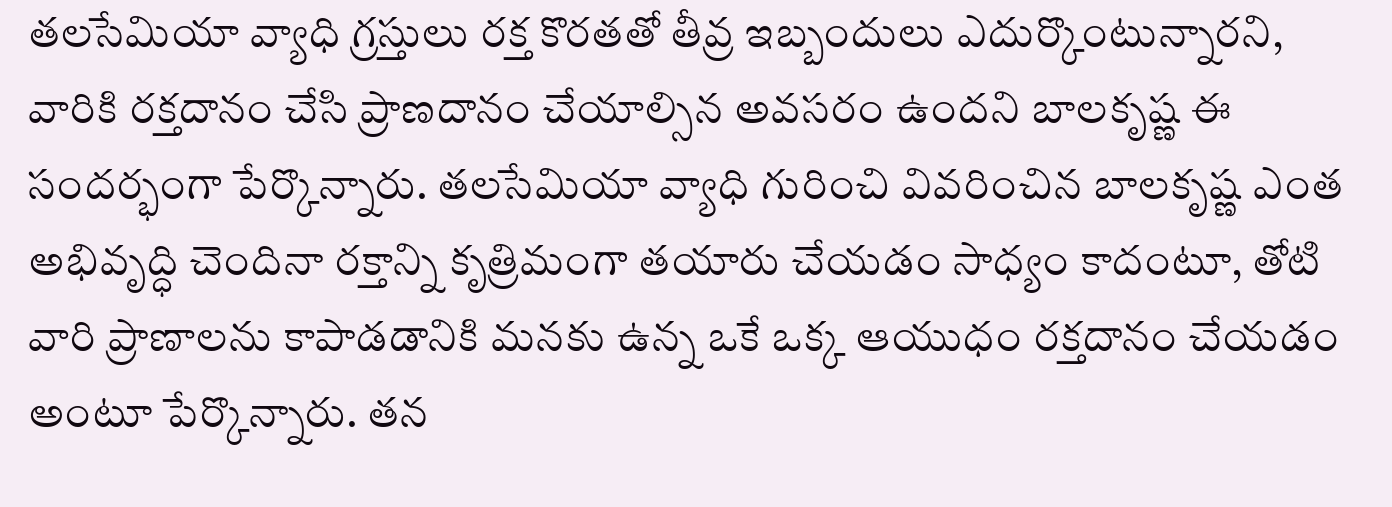తలసేమియా వ్యాధి గ్రస్తులు రక్త కొరతతో తీవ్ర ఇబ్బందులు ఎదుర్కొంటున్నారని, వారికి రక్తదానం చేసి ప్రాణదానం చేయాల్సిన అవసరం ఉందని బాలకృష్ణ ఈ సందర్భంగా పేర్కొన్నారు. తలసేమియా వ్యాధి గురించి వివరించిన బాలకృష్ణ ఎంత అభివృద్ధి చెందినా రక్తాన్ని కృత్రిమంగా తయారు చేయడం సాధ్యం కాదంటూ, తోటి వారి ప్రాణాలను కాపాడడానికి మనకు ఉన్న ఒకే ఒక్క ఆయుధం రక్తదానం చేయడం అంటూ పేర్కొన్నారు. తన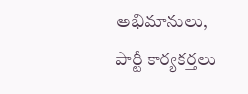అభిమానులు, పార్టీ కార్యకర్తలు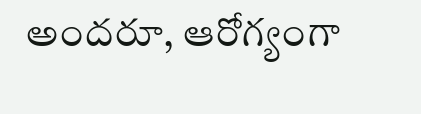అందరూ, ఆరోగ్యంగా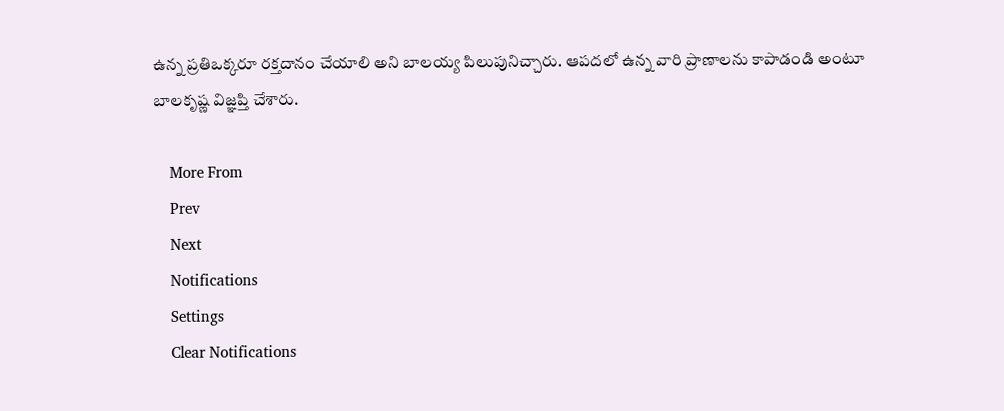ఉన్న ప్రతిఒక్కరూ రక్తదానం చేయాలి అని బాలయ్య పిలుపునిచ్చారు. ఆపదలో ఉన్న వారి ప్రాణాలను కాపాడండి అంటూ బాలకృష్ణ విజ్ఞప్తి చేశారు.

    More From
    Prev
    Next
    Notifications
    Settings
    Clear Notifications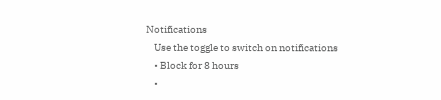Notifications
    Use the toggle to switch on notifications
    • Block for 8 hours
    •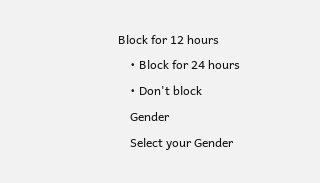Block for 12 hours
    • Block for 24 hours
    • Don't block
    Gender
    Select your Gender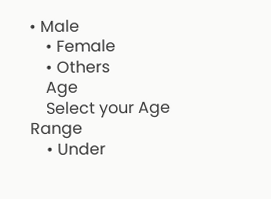• Male
    • Female
    • Others
    Age
    Select your Age Range
    • Under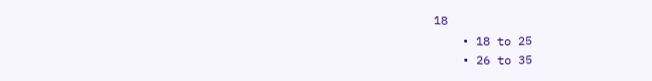18
    • 18 to 25
    • 26 to 35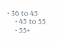• 36 to 45
    • 45 to 55
    • 55+